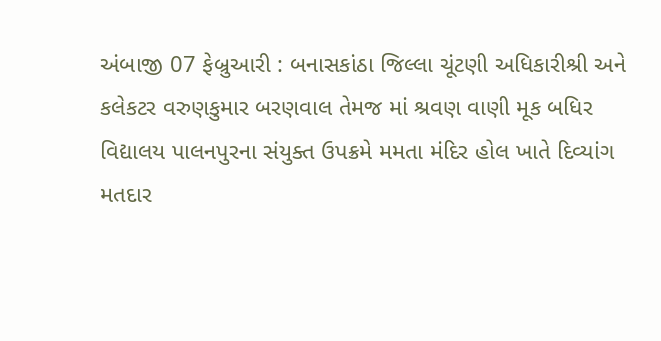અંબાજી 07 ફેબ્રુઆરી : બનાસકાંઠા જિલ્લા ચૂંટણી અધિકારીશ્રી અને કલેકટર વરુણકુમાર બરણવાલ તેમજ માં શ્રવણ વાણી મૂક બધિર વિદ્યાલય પાલનપુરના સંયુક્ત ઉપક્રમે મમતા મંદિર હોલ ખાતે દિવ્યાંગ મતદાર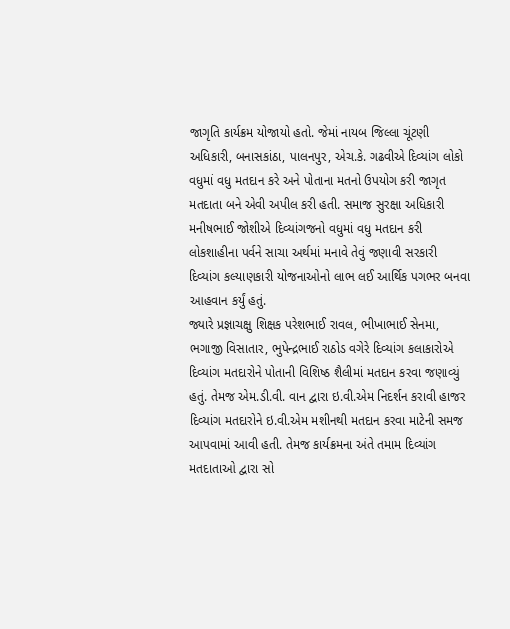જાગૃતિ કાર્યક્રમ યોજાયો હતો. જેમાં નાયબ જિલ્લા ચૂંટણી અધિકારી, બનાસકાંઠા, પાલનપુર, એચ.કે. ગઢવીએ દિવ્યાંગ લોકો વધુમાં વધુ મતદાન કરે અને પોતાના મતનો ઉપયોગ કરી જાગૃત મતદાતા બને એવી અપીલ કરી હતી. સમાજ સુરક્ષા અધિકારી મનીષભાઈ જોશીએ દિવ્યાંગજનો વધુમાં વધુ મતદાન કરી લોકશાહીના પર્વને સાચા અર્થમાં મનાવે તેવું જણાવી સરકારી દિવ્યાંગ કલ્યાણકારી યોજનાઓનો લાભ લઈ આર્થિક પગભર બનવા આહવાન કર્યું હતું.
જ્યારે પ્રજ્ઞાચક્ષુ શિક્ષક પરેશભાઈ રાવલ, ભીખાભાઈ સેનમા, ભગાજી વિસાતાર, ભુપેન્દ્રભાઈ રાઠોડ વગેરે દિવ્યાંગ કલાકારોએ દિવ્યાંગ મતદારોને પોતાની વિશિષ્ઠ શૈલીમાં મતદાન કરવા જણાવ્યું હતું. તેમજ એમ.ડી.વી. વાન દ્વારા ઇ.વી.એમ નિદર્શન કરાવી હાજર દિવ્યાંગ મતદારોને ઇ.વી.એમ મશીનથી મતદાન કરવા માટેની સમજ આપવામાં આવી હતી. તેમજ કાર્યક્રમના અંતે તમામ દિવ્યાંગ મતદાતાઓ દ્વારા સો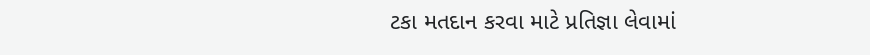ટકા મતદાન કરવા માટે પ્રતિજ્ઞા લેવામાં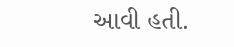આવી હતી.